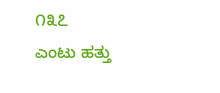೧೩೭
ಎಂಟು ಹತ್ತು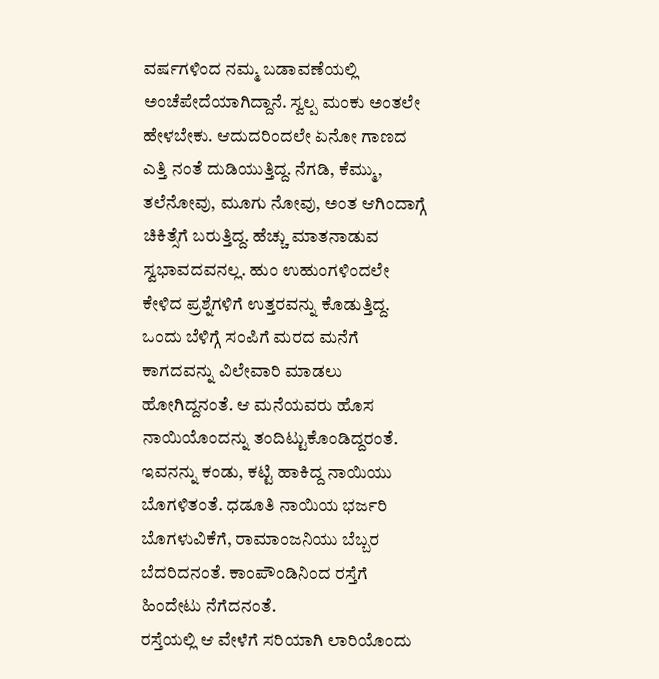ವರ್ಷಗಳಿಂದ ನಮ್ಮ ಬಡಾವಣೆಯಲ್ಲಿ ಅಂಚೆಪೇದೆಯಾಗಿದ್ದಾನೆ. ಸ್ವಲ್ಪ ಮಂಕು ಅಂತಲೇ ಹೇಳಬೇಕು. ಆದುದರಿಂದಲೇ ಏನೋ ಗಾಣದ ಎತ್ತಿ ನಂತೆ ದುಡಿಯುತ್ತಿದ್ದ. ನೆಗಡಿ, ಕೆಮ್ಮು, ತಲೆನೋವು, ಮೂಗು ನೋವು, ಅಂತ ಆಗಿಂದಾಗ್ಗೆ ಚಿಕಿತ್ಸೆಗೆ ಬರುತ್ತಿದ್ದ. ಹೆಚ್ಚು ಮಾತನಾಡುವ ಸ್ವಭಾವದವನಲ್ಲ. ಹುಂ ಉಹುಂಗಳಿಂದಲೇ ಕೇಳಿದ ಪ್ರಶ್ನೆಗಳಿಗೆ ಉತ್ತರವನ್ನು ಕೊಡುತ್ತಿದ್ದ.
ಒಂದು ಬೆಳಿಗ್ಗೆ ಸಂಪಿಗೆ ಮರದ ಮನೆಗೆ ಕಾಗದವನ್ನು ವಿಲೇವಾರಿ ಮಾಡಲು ಹೋಗಿದ್ದನಂತೆ. ಆ ಮನೆಯವರು ಹೊಸ ನಾಯಿಯೊಂದನ್ನು ತಂದಿಟ್ಟುಕೊಂಡಿದ್ದರಂತೆ. ಇವನನ್ನು ಕಂಡು, ಕಟ್ಟಿ ಹಾಕಿದ್ದ ನಾಯಿಯು ಬೊಗಳಿತಂತೆ. ಧಡೂತಿ ನಾಯಿಯ ಭರ್ಜರಿ ಬೊಗಳುವಿಕೆಗೆ, ರಾಮಾಂಜನಿಯು ಬೆಬ್ಬರ ಬೆದರಿದನಂತೆ. ಕಾಂಪೌಂಡಿನಿಂದ ರಸ್ತೆಗೆ ಹಿಂದೇಟು ನೆಗೆದನಂತೆ.
ರಸ್ತೆಯಲ್ಲಿ ಆ ವೇಳೆಗೆ ಸರಿಯಾಗಿ ಲಾರಿಯೊಂದು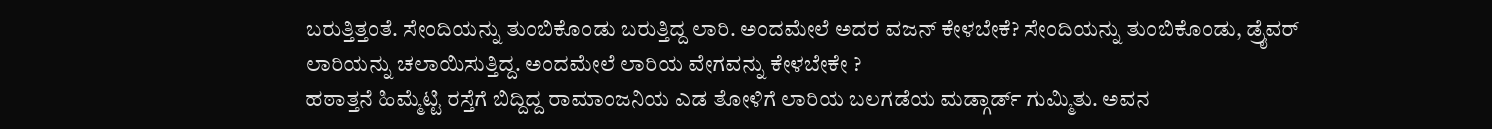ಬರುತ್ತಿತ್ತಂತೆ. ಸೇಂದಿಯನ್ನು ತುಂಬಿಕೊಂಡು ಬರುತ್ತಿದ್ದ ಲಾರಿ. ಅಂದಮೇಲೆ ಅದರ ವಜನ್ ಕೇಳಬೇಕೆ? ಸೇಂದಿಯನ್ನು ತುಂಬಿಕೊಂಡು, ಡ್ರೈವರ್ ಲಾರಿಯನ್ನು ಚಲಾಯಿಸುತ್ತಿದ್ದ. ಅಂದಮೇಲೆ ಲಾರಿಯ ವೇಗವನ್ನು ಕೇಳಬೇಕೇ ?
ಹಠಾತ್ತನೆ ಹಿಮ್ಮೆಟ್ಟಿ ರಸ್ತೆಗೆ ಬಿದ್ದಿದ್ದ ರಾಮಾಂಜನಿಯ ಎಡ ತೋಳಿಗೆ ಲಾರಿಯ ಬಲಗಡೆಯ ಮಡ್ಗಾರ್ಡ್ ಗುಮ್ಮಿತು. ಅವನ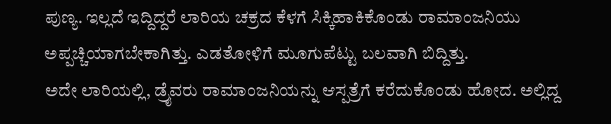ಪುಣ್ಯ. ಇಲ್ಲದೆ ಇದ್ದಿದ್ದರೆ ಲಾರಿಯ ಚಕ್ರದ ಕೆಳಗೆ ಸಿಕ್ಕಿಹಾಕಿಕೊಂಡು ರಾಮಾಂಜನಿಯು ಅಪ್ಪಚ್ಚಿಯಾಗಬೇಕಾಗಿತ್ತು. ಎಡತೋಳಿಗೆ ಮೂಗುಪೆಟ್ಟು ಬಲವಾಗಿ ಬಿದ್ದಿತ್ತು.
ಅದೇ ಲಾರಿಯಲ್ಲಿ, ಡ್ರೈವರು ರಾಮಾಂಜನಿಯನ್ನು ಆಸ್ಪತ್ರೆಗೆ ಕರೆದುಕೊಂಡು ಹೋದ. ಅಲ್ಲಿದ್ದ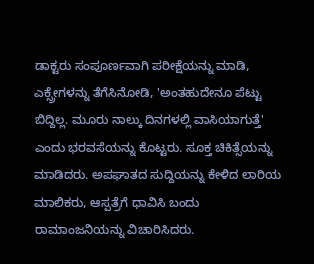ಡಾಕ್ಟರು ಸಂಪೂರ್ಣವಾಗಿ ಪರೀಕ್ಷೆಯನ್ನು ಮಾಡಿ, ಎಕ್ಸ್ರೇಗಳನ್ನು ತೆಗೆಸಿನೋಡಿ, 'ಅಂತಹುದೇನೂ ಪೆಟ್ಟು ಬಿದ್ದಿಲ್ಲ. ಮೂರು ನಾಲ್ಕು ದಿನಗಳಲ್ಲಿ ವಾಸಿಯಾಗುತ್ತೆ' ಎಂದು ಭರವಸೆಯನ್ನು ಕೊಟ್ಟರು. ಸೂಕ್ತ ಚಿಕಿತ್ಸೆಯನ್ನು ಮಾಡಿದರು. ಅಪಘಾತದ ಸುದ್ದಿಯನ್ನು ಕೇಳಿದ ಲಾರಿಯ ಮಾಲಿಕರು, ಆಸ್ಪತ್ರೆಗೆ ಧಾವಿಸಿ ಬಂದು ರಾಮಾಂಜನಿಯನ್ನು ವಿಚಾರಿಸಿದರು.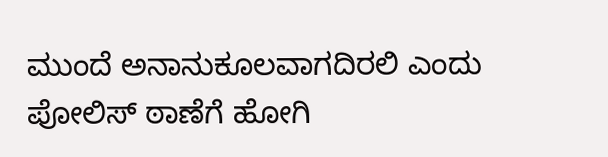ಮುಂದೆ ಅನಾನುಕೂಲವಾಗದಿರಲಿ ಎಂದು ಪೋಲಿಸ್ ಠಾಣೆಗೆ ಹೋಗಿ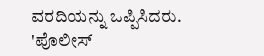ವರದಿಯನ್ನು ಒಪ್ಪಿಸಿದರು.
'ಪೊಲೀಸ್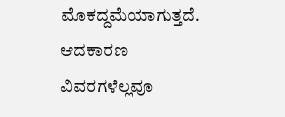ಮೊಕದ್ದಮೆಯಾಗುತ್ತದೆ. ಆದಕಾರಣ ವಿವರಗಳೆಲ್ಲವೂ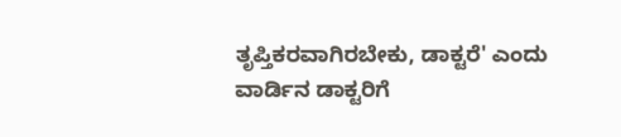ತೃಪ್ತಿಕರವಾಗಿರಬೇಕು, ಡಾಕ್ಟರೆ' ಎಂದು ವಾರ್ಡಿನ ಡಾಕ್ಟರಿಗೆ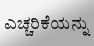ಎಚ್ಚರಿಕೆಯನ್ನು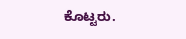ಕೊಟ್ಟರು.